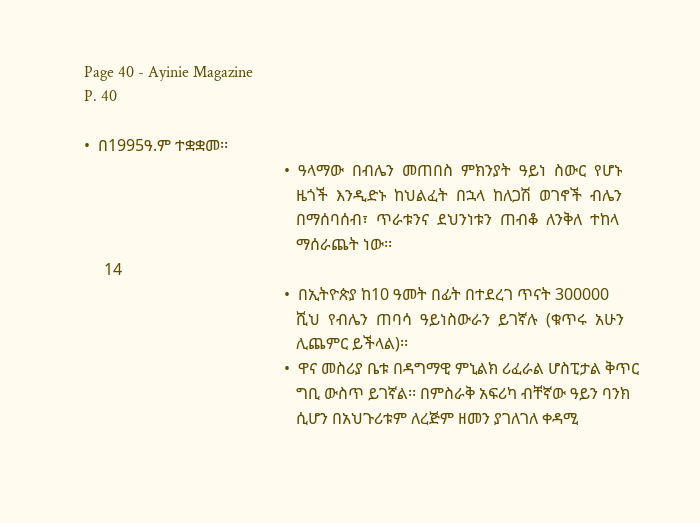Page 40 - Ayinie Magazine
P. 40

•  በ1995ዓ.ም ተቋቋመ፡፡
                                                  •  ዓላማው  በብሌን  መጠበስ  ምክንያት  ዓይነ  ስውር  የሆኑ
                                                     ዜጎች  እንዲድኑ  ከህልፈት  በኋላ  ከለጋሽ  ወገኖች  ብሌን
                                                     በማሰባሰብ፣  ጥራቱንና  ደህንነቱን  ጠብቆ  ለንቅለ  ተከላ
                                                     ማሰራጨት ነው፡፡
     14
                                                  •  በኢትዮጵያ ከ10 ዓመት በፊት በተደረገ ጥናት 300000
                                                     ሺህ  የብሌን  ጠባሳ  ዓይነስውራን  ይገኛሉ  (ቁጥሩ  አሁን
                                                     ሊጨምር ይችላል)፡፡
                                                  •  ዋና መስሪያ ቤቱ በዳግማዊ ምኒልክ ሪፈራል ሆስፒታል ቅጥር
                                                     ግቢ ውስጥ ይገኛል፡፡ በምስራቅ አፍሪካ ብቸኛው ዓይን ባንክ
                                                     ሲሆን በአህጉሪቱም ለረጅም ዘመን ያገለገለ ቀዳሚ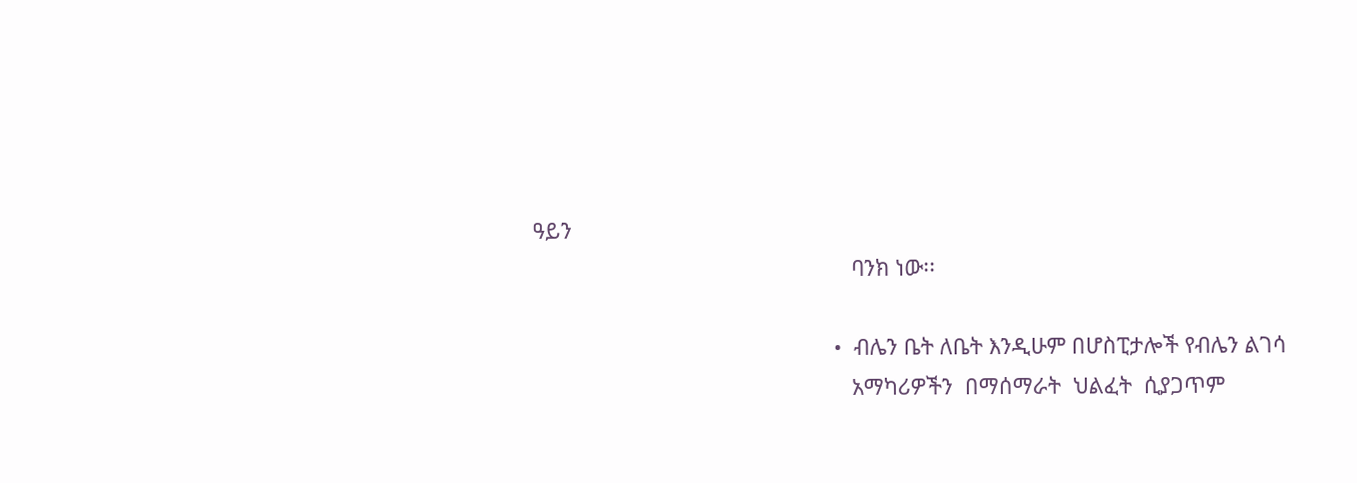ዓይን
                                                     ባንክ ነው፡፡

                                                  •  ብሌን ቤት ለቤት እንዲሁም በሆስፒታሎች የብሌን ልገሳ
                                                     አማካሪዎችን  በማሰማራት  ህልፈት  ሲያጋጥም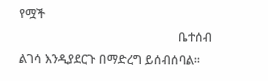የሟች
                                                     ቤተሰብ ልገሳ እንዲያደርጉ በማድረግ ይሰብሰባል፡፡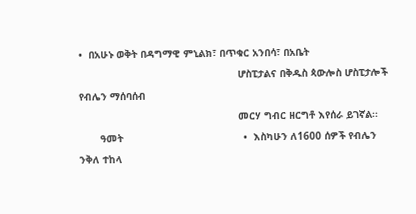•  በአሁኑ ወቅት በዳግማዊ ምኒልክ፣ በጥቁር አንበሳ፣ በአቤት
                                                     ሆስፒታልና በቅዱስ ጳውሎስ ሆስፒታሎች የብሌን ማሰባሰብ
                                                     መርሃ ግብር ዘርግቶ እየሰራ ይገኛል፡፡
       ዓመት                                        •  እስካሁን ለ1600 ሰዎች የብሌን ንቅለ ተከላ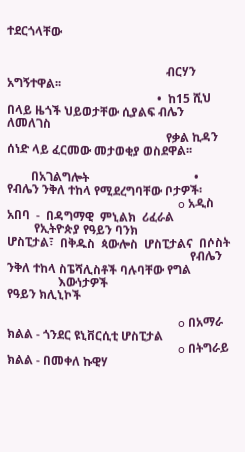ተደርጎላቸው


                                                     ብርሃን አግኝተዋል፡፡
                                                  •  ከ15 ሺህ በላይ ዜጎች ህይወታቸው ሲያልፍ ብሌን ለመለገስ
                                                     የቃል ኪዳን ሰነድ ላይ ፈርመው መታወቂያ ወስደዋል፡፡

        በአገልግሎት                                   •  የብሌን ንቅለ ተከላ የሚደረግባቸው ቦታዎች፡
                                                         o አዲስ  አበባ  -  በዳግማዊ  ምኒልክ  ሪፈራል
         የኢትዮጵያ የዓይን ባንክ                                     ሆስፒታል፣  በቅዱስ  ጳውሎስ  ሆስፒታልና  በሶስት
                                                             የብሌን ንቅለ ተከላ ስፔሻሊስቶች ባሉባቸው የግል
                 እውነታዎች                                      የዓይን ክሊኒኮች

                                                         o በአማራ ክልል - ጎንደር ዩኒቨርሲቲ ሆስፒታል
                                                         o በትግራይ ክልል - በመቀለ ኩዊሃ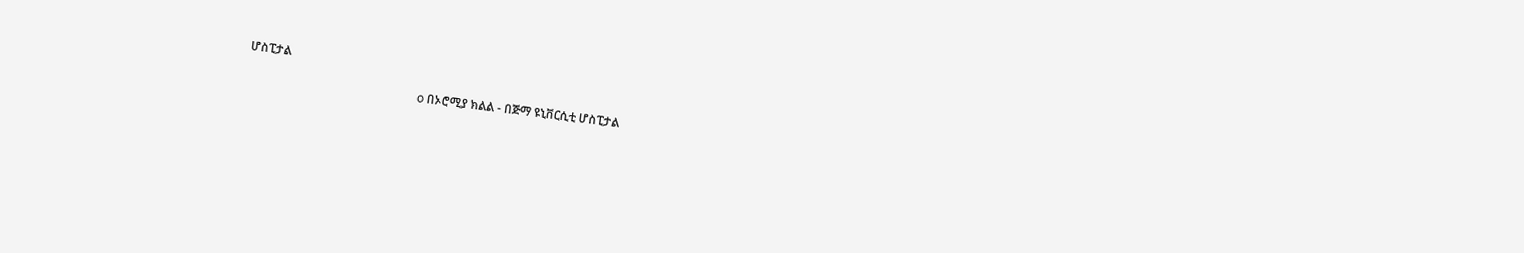ሆስፒታል

                                                         o በኦሮሚያ ክልል - በጅማ ዩኒቨርሲቲ ሆስፒታል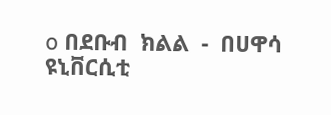o በደቡብ  ክልል  -  በሀዋሳ  ዩኒቨርሲቲ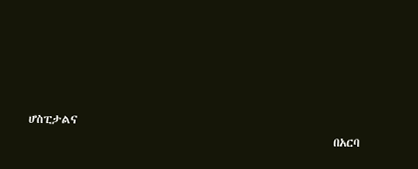ሆስፒታልና
                                                             በአርባ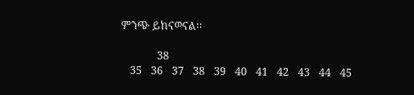ምንጭ ይከናወናል፡፡

            38
   35   36   37   38   39   40   41   42   43   44   45